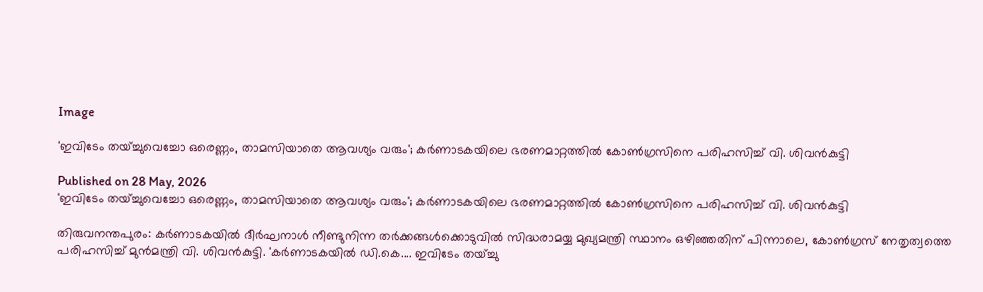Image

'ഇവിടേം തയ്ച്ചുവെച്ചോ ഒരെണ്ണം, താമസിയാതെ ആവശ്യം വരും'; കര്‍ണാടകയിലെ ഭരണമാറ്റത്തിൽ കോൺഗ്രസിനെ പരിഹസിച്ച് വി. ശിവൻകുട്ടി

Published on 28 May, 2026
'ഇവിടേം തയ്ച്ചുവെച്ചോ ഒരെണ്ണം, താമസിയാതെ ആവശ്യം വരും'; കര്‍ണാടകയിലെ ഭരണമാറ്റത്തിൽ കോൺഗ്രസിനെ പരിഹസിച്ച് വി. ശിവൻകുട്ടി

തിരുവനന്തപുരം: കര്‍ണാടകയില്‍ ദീര്‍ഘനാൾ നീണ്ടുനിന്ന തർക്കങ്ങൾക്കൊടുവിൽ സിദ്ധരാമയ്യ മുഖ്യമന്ത്രി സ്ഥാനം ഒഴിഞ്ഞതിന് പിന്നാലെ, കോൺഗ്രസ് നേതൃത്വത്തെ പരിഹസിച്ച് മുൻമന്ത്രി വി. ശിവൻകുട്ടി. 'കര്‍ണാടകയില്‍ ഡി.കെ.... ഇവിടേം തയ്ച്ചു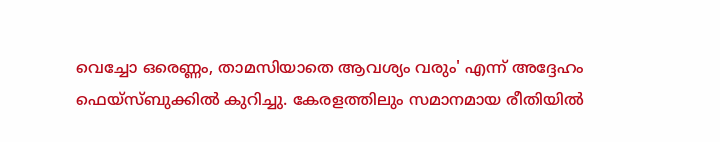വെച്ചോ ഒരെണ്ണം, താമസിയാതെ ആവശ്യം വരും' എന്ന് അദ്ദേഹം ഫെയ്‌സ്ബുക്കില്‍ കുറിച്ചു. കേരളത്തിലും സമാനമായ രീതിയിൽ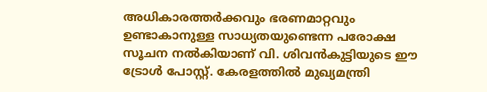അധികാരത്തർക്കവും ഭരണമാറ്റവും ഉണ്ടാകാനുള്ള സാധ്യതയുണ്ടെന്ന പരോക്ഷ സൂചന നൽകിയാണ് വി. ശിവൻകുട്ടിയുടെ ഈ ട്രോൾ പോസ്റ്റ്. കേരളത്തിൽ മുഖ്യമന്ത്രി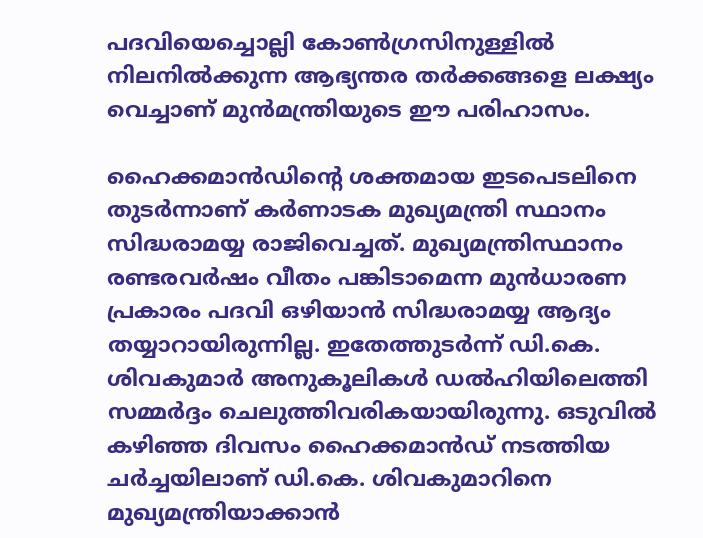പദവിയെച്ചൊല്ലി കോൺഗ്രസിനുള്ളിൽ നിലനിൽക്കുന്ന ആഭ്യന്തര തർക്കങ്ങളെ ലക്ഷ്യം വെച്ചാണ് മുൻമന്ത്രിയുടെ ഈ പരിഹാസം.

ഹൈക്കമാൻഡിന്റെ ശക്തമായ ഇടപെടലിനെ തുടർന്നാണ് കര്‍ണാടക മുഖ്യമന്ത്രി സ്ഥാനം സിദ്ധരാമയ്യ രാജിവെച്ചത്. മുഖ്യമന്ത്രിസ്ഥാനം രണ്ടരവര്‍ഷം വീതം പങ്കിടാമെന്ന മുൻധാരണ പ്രകാരം പദവി ഒഴിയാൻ സിദ്ധരാമയ്യ ആദ്യം തയ്യാറായിരുന്നില്ല. ഇതേത്തുടർന്ന് ഡി.കെ. ശിവകുമാർ അനുകൂലികൾ ഡൽഹിയിലെത്തി സമ്മർദ്ദം ചെലുത്തിവരികയായിരുന്നു. ഒടുവിൽ കഴിഞ്ഞ ദിവസം ഹൈക്കമാൻഡ് നടത്തിയ ചർച്ചയിലാണ് ഡി.കെ. ശിവകുമാറിനെ മുഖ്യമന്ത്രിയാക്കാൻ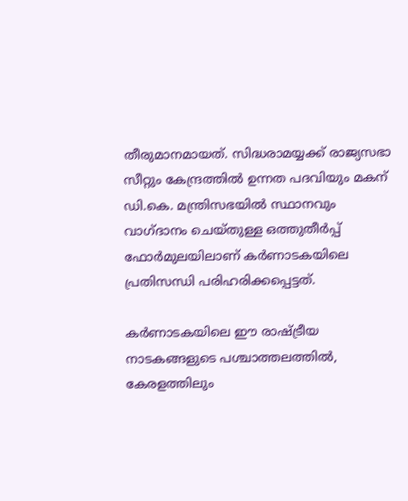തീരുമാനമായത്. സിദ്ധരാമയ്യക്ക് രാജ്യസഭാ സീറ്റും കേന്ദ്രത്തിൽ ഉന്നത പദവിയും മകന് ഡി.കെ. മന്ത്രിസഭയിൽ സ്ഥാനവും വാഗ്ദാനം ചെയ്തുള്ള ഒത്തുതീർപ്പ് ഫോർമുലയിലാണ് കർണാടകയിലെ പ്രതിസന്ധി പരിഹരിക്കപ്പെട്ടത്.

കർണാടകയിലെ ഈ രാഷ്ട്രീയ നാടകങ്ങളുടെ പശ്ചാത്തലത്തിൽ, കേരളത്തിലും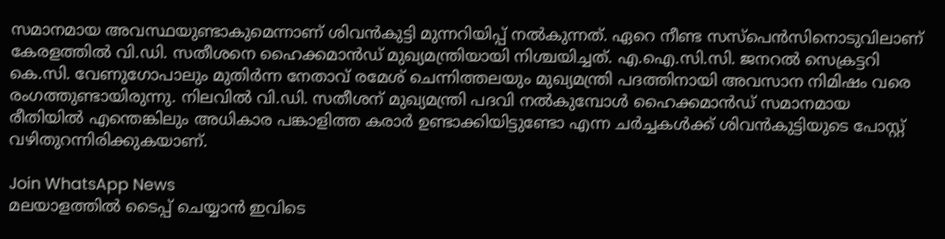സമാനമായ അവസ്ഥയുണ്ടാകുമെന്നാണ് ശിവൻകുട്ടി മുന്നറിയിപ്പ് നൽകുന്നത്. ഏറെ നീണ്ട സസ്പെൻസിനൊടുവിലാണ് കേരളത്തിൽ വി.ഡി. സതീശനെ ഹൈക്കമാൻഡ് മുഖ്യമന്ത്രിയായി നിശ്ചയിച്ചത്. എ.ഐ.സി.സി. ജനറൽ സെക്രട്ടറി കെ.സി. വേണുഗോപാലും മുതിർന്ന നേതാവ് രമേശ് ചെന്നിത്തലയും മുഖ്യമന്ത്രി പദത്തിനായി അവസാന നിമിഷം വരെ രംഗത്തുണ്ടായിരുന്നു. നിലവിൽ വി.ഡി. സതീശന് മുഖ്യമന്ത്രി പദവി നൽകുമ്പോൾ ഹൈക്കമാൻഡ് സമാനമായ രീതിയിൽ എന്തെങ്കിലും അധികാര പങ്കാളിത്ത കരാർ ഉണ്ടാക്കിയിട്ടുണ്ടോ എന്ന ചർച്ചകൾക്ക് ശിവൻകുട്ടിയുടെ പോസ്റ്റ് വഴിതുറന്നിരിക്കുകയാണ്.

Join WhatsApp News
മലയാളത്തില്‍ ടൈപ്പ് ചെയ്യാന്‍ ഇവിടെ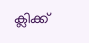ക്ലിക്ക്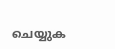ചെയ്യുക